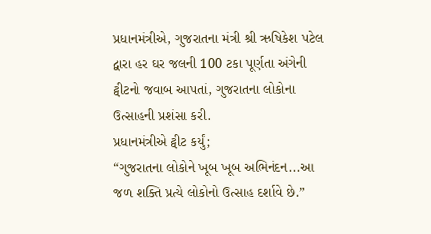પ્રધાનમંત્રીએ, ગુજરાતના મંત્રી શ્રી ઋષિકેશ પટેલ દ્વારા હર ઘર જલની 100 ટકા પૂર્ણતા અંગેની ટ્વીટનો જવાબ આપતાં, ગુજરાતના લોકોના ઉત્સાહની પ્રશંસા કરી.
પ્રધાનમંત્રીએ ટ્વીટ કર્યું;
“ગુજરાતના લોકોને ખૂબ ખૂબ અભિનંદન...આ જળ શક્તિ પ્રત્યે લોકોનો ઉત્સાહ દર્શાવે છે.”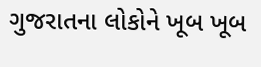ગુજરાતના લોકોને ખૂબ ખૂબ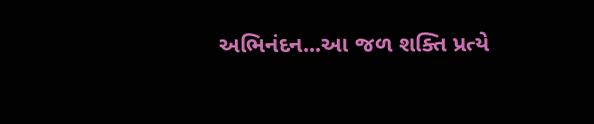અભિનંદન...આ જળ શક્તિ પ્રત્યે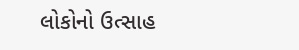લોકોનો ઉત્સાહ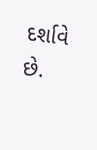દર્શાવે છે.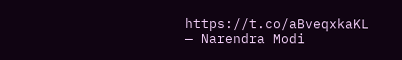https://t.co/aBveqxkaKL
— Narendra Modi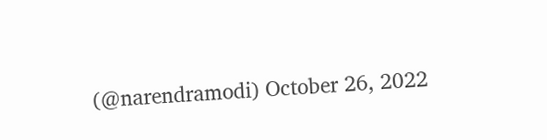(@narendramodi) October 26, 2022